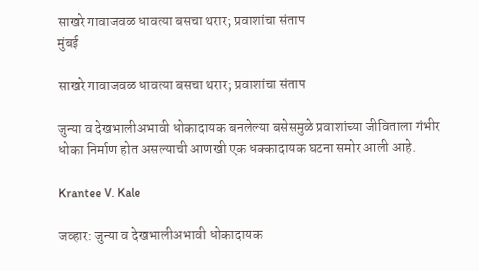साखरे गावाजवळ धावत्या बसचा थरार; प्रवाशांचा संताप
मुंबई

साखरे गावाजवळ धावत्या बसचा थरार; प्रवाशांचा संताप

जुन्या व देखभालीअभावी धोकादायक बनलेल्या बसेसमुळे प्रवाशांच्या जीविताला गंभीर धोका निर्माण होत असल्याची आणखी एक धक्कादायक घटना समोर आली आहे.

Krantee V. Kale

जव्हार: जुन्या व देखभालीअभावी धोकादायक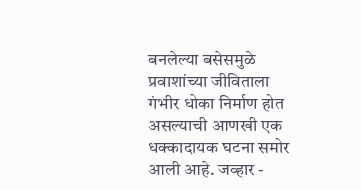बनलेल्या बसेसमुळे प्रवाशांच्या जीविताला गंभीर धोका निर्माण होत असल्याची आणखी एक धक्कादायक घटना समोर आली आहे. जव्हार -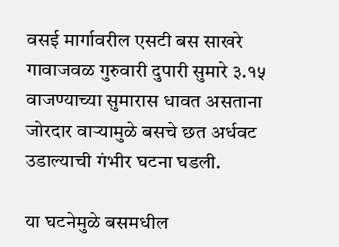वसई मार्गावरील एसटी बस साखरे गावाजवळ गुरुवारी दुपारी सुमारे ३.१५ वाजण्याच्या सुमारास धावत असताना जोरदार वाऱ्यामुळे बसचे छत अर्धवट उडाल्याची गंभीर घटना घडली.

या घटनेमुळे बसमधील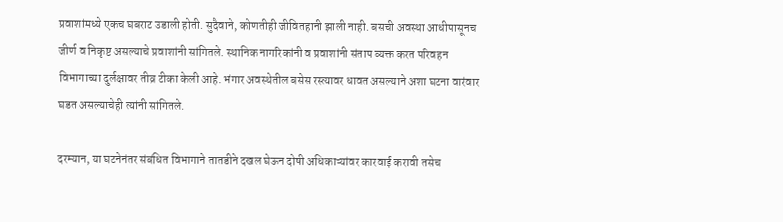प्रवाशांमध्ये एकच घबराट उडाली होती. सुदैवाने, कोणतीही जीवितहानी झाली नाही. बसची अवस्था आधीपासूनच जीर्ण व निकृष्ट असल्याचे प्रवाशांनी सांगितले. स्थानिक नागरिकांनी व प्रवाशांनी संताप व्यक्त करत परिवहन विभागाच्या दुर्लक्षावर तीव्र टीका केली आहे. भंगार अवस्थेतील बसेस रस्त्यावर धावत असल्याने अशा घटना वारंवार घडत असल्याचेही त्यांनी सांगितले.

दरम्यान, या घटनेनंतर संबंधित विभागाने तातडीने दखल घेऊन दोषी अधिकाऱ्यांवर कारवाई करावी तसेच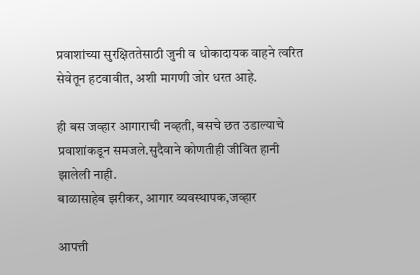प्रवाशांच्या सुरक्षिततेसाठी जुनी व धोकादायक वाहने त्वरित सेवेतून हटवावीत, अशी मागणी जोर धरत आहे.

ही बस जव्हार आगाराची नव्हती, बसचे छत उडाल्याचे प्रवाशांकडून समजले.सुदैवाने कोणतीही जीवित हानी झालेली नाही.
बाळासाहेब झरीकर, आगार व्यवस्थापक,जव्हार

आपत्ती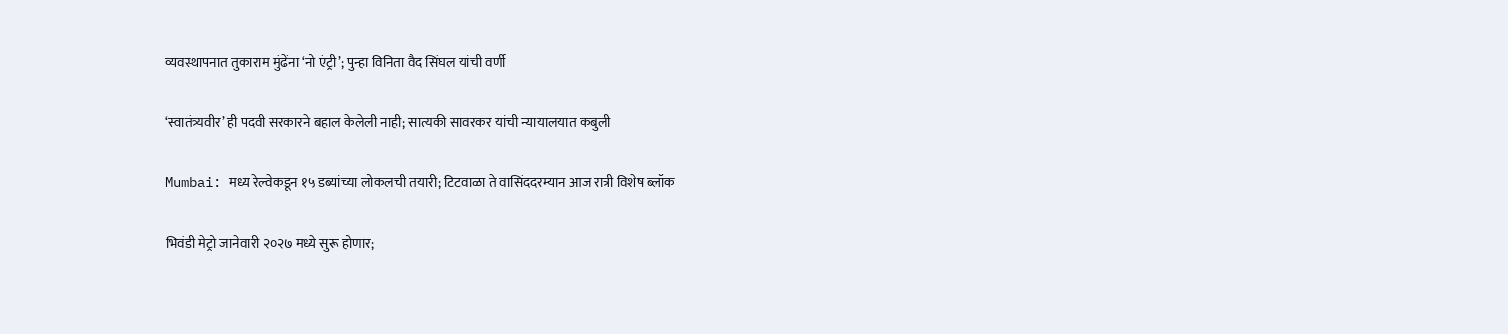व्यवस्थापनात तुकाराम मुंढेंना ‘नो एंट्री’; पुन्हा विनिता वैद सिंघल यांची वर्णी

‘स्वातंत्र्यवीर’ ही पदवी सरकारने बहाल केलेली नाही; सात्यकी सावरकर यांची न्यायालयात कबुली

Mumbai: मध्य रेल्वेकडून १५ डब्यांच्या लोकलची तयारी; टिटवाळा ते वासिंददरम्यान आज रात्री विशेष ब्लॉक

भिवंडी मेट्रो जानेवारी २०२७ मध्ये सुरू होणार;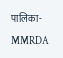पालिका-MMRDA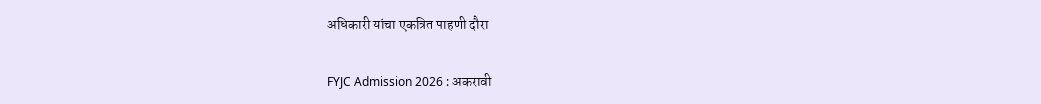अधिकारी यांचा एकत्रित पाहणी दौरा

FYJC Admission 2026 : अकरावी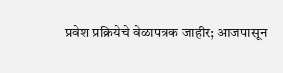प्रवेश प्रक्रियेचे वेळापत्रक जाहीर; आजपासून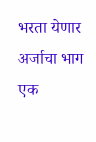भरता येणार अर्जाचा भाग एक